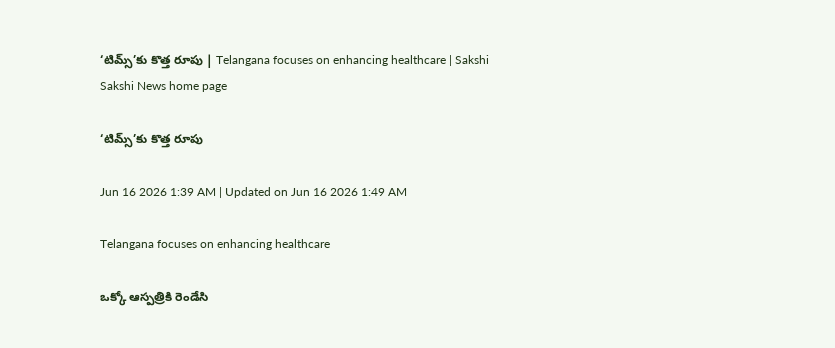‘టిమ్స్‌’కు కొత్త రూపు | Telangana focuses on enhancing healthcare | Sakshi
Sakshi News home page

‘టిమ్స్‌’కు కొత్త రూపు

Jun 16 2026 1:39 AM | Updated on Jun 16 2026 1:49 AM

Telangana focuses on enhancing healthcare

ఒక్కో ఆస్పత్రికి రెండేసి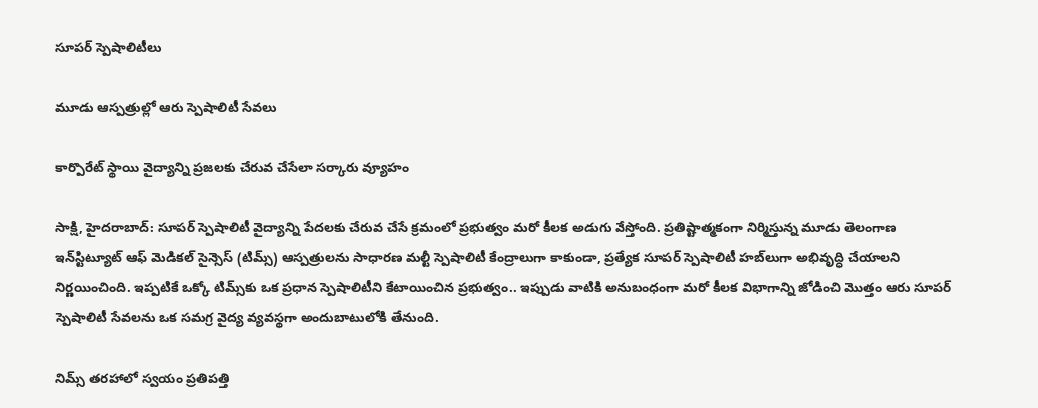సూపర్‌ స్పెషాలిటీలు

మూడు ఆస్పత్రుల్లో ఆరు స్పెషాలిటీ సేవలు

కార్పొరేట్‌ స్థాయి వైద్యాన్ని ప్రజలకు చేరువ చేసేలా సర్కారు వ్యూహం

సాక్షి, హైదరాబాద్‌: సూపర్‌ స్పెషాలిటీ వైద్యాన్ని పేదలకు చేరువ చేసే క్రమంలో ప్రభుత్వం మరో కీలక అడుగు వేస్తోంది. ప్రతిష్టాత్మకంగా నిర్మిస్తున్న మూడు తెలంగాణ ఇన్‌స్టిట్యూట్‌ ఆఫ్‌ మెడికల్‌ సైన్సెస్‌ (టిమ్స్‌) ఆస్పత్రులను సాధారణ మల్టీ స్పెషాలిటీ కేంద్రాలుగా కాకుండా, ప్రత్యేక సూపర్‌ స్పెషాలిటీ హబ్‌లుగా అభివృద్ధి చేయాలని నిర్ణయించింది. ఇప్పటికే ఒక్కో టిమ్స్‌కు ఒక ప్రధాన స్పెషాలిటీని కేటాయించిన ప్రభుత్వం.. ఇప్పుడు వాటికి అనుబంధంగా మరో కీలక విభాగాన్ని జోడించి మొత్తం ఆరు సూపర్‌ స్పెషాలిటీ సేవలను ఒక సమగ్ర వైద్య వ్యవస్థగా అందుబాటులోకి తేనుంది.

నిమ్స్‌ తరహాలో స్వయం ప్రతిపత్తి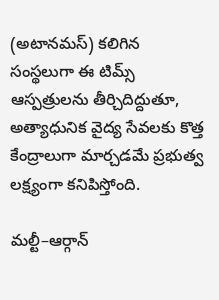(అటానమస్‌) కలిగిన సంస్థలుగా ఈ టిమ్స్‌ ఆస్పత్రులను తీర్చిదిద్దుతూ, అత్యాధునిక వైద్య సేవలకు కొత్త కేంద్రాలుగా మార్చడమే ప్రభుత్వ లక్ష్యంగా కనిపిస్తోంది.

మల్టీ–ఆర్గాన్‌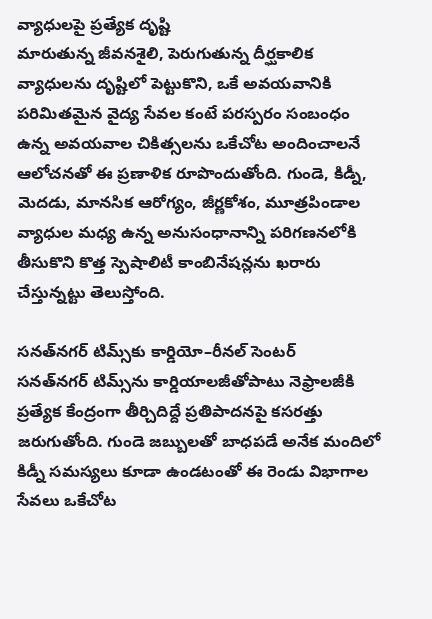వ్యాధులపై ప్రత్యేక దృష్టి
మారుతున్న జీవనశైలి, పెరుగుతున్న దీర్ఘకాలిక వ్యాధులను దృష్టిలో పెట్టుకొని, ఒకే అవయవానికి పరిమితమైన వైద్య సేవల కంటే పరస్పరం సంబంధం ఉన్న అవయవాల చికిత్సలను ఒకేచోట అందించాలనే ఆలోచనతో ఈ ప్రణాళిక రూపొందుతోంది. గుండె, కిడ్నీ, మెదడు, మానసిక ఆరోగ్యం, జీర్ణకోశం, మూత్రపిండాల వ్యాధుల మధ్య ఉన్న అనుసంధానాన్ని పరిగణనలోకి తీసుకొని కొత్త స్పెషాలిటీ కాంబినేషన్లను ఖరారు చేస్తున్నట్టు తెలుస్తోంది.

సనత్‌నగర్‌ టిమ్స్‌కు కార్డియో–రీనల్‌ సెంటర్‌
సనత్‌నగర్‌ టిమ్స్‌ను కార్డియాలజీతోపాటు నెఫ్రాలజీకి ప్రత్యేక కేంద్రంగా తీర్చిదిద్దే ప్రతిపాదనపై కసరత్తు జరుగుతోంది. గుండె జబ్బులతో బాధపడే అనేక మందిలో కిడ్నీ సమస్యలు కూడా ఉండటంతో ఈ రెండు విభాగాల సేవలు ఒకేచోట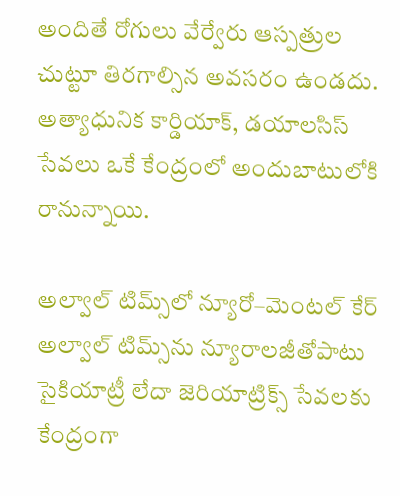అందితే రోగులు వేర్వేరు ఆస్పత్రుల చుట్టూ తిరగాల్సిన అవసరం ఉండదు. అత్యాధునిక కార్డియాక్, డయాలసిస్‌ సేవలు ఒకే కేంద్రంలో అందుబాటులోకి రానున్నాయి.

అల్వాల్‌ టిమ్స్‌లో న్యూరో–మెంటల్‌ కేర్‌
అల్వాల్‌ టిమ్స్‌ను న్యూరాలజీతోపాటు సైకియాట్రీ లేదా జెరియాట్రిక్స్‌ సేవలకు కేంద్రంగా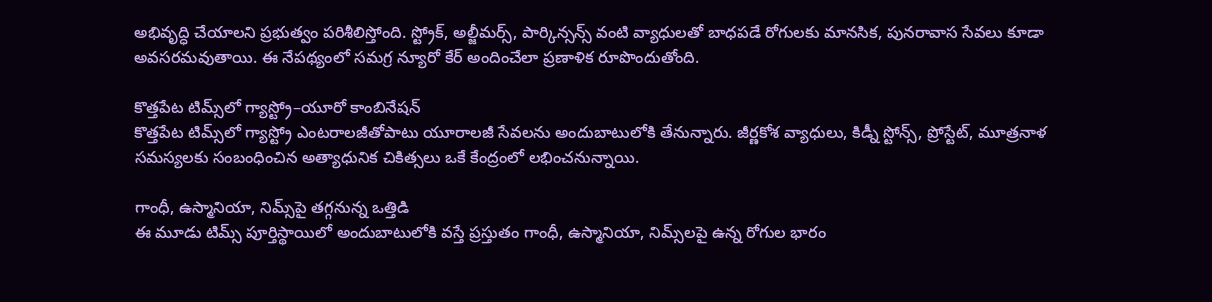అభివృద్ధి చేయాలని ప్రభుత్వం పరిశీలిస్తోంది. స్ట్రోక్, అల్జీమర్స్, పార్కిన్సన్స్‌ వంటి వ్యాధులతో బాధపడే రోగులకు మానసిక, పునరావాస సేవలు కూడా అవసరమవుతాయి. ఈ నేపథ్యంలో సమగ్ర న్యూరో కేర్‌ అందించేలా ప్రణాళిక రూపొందుతోంది.

కొత్తపేట టిమ్స్‌లో గ్యాస్ట్రో–యూరో కాంబినేషన్‌
కొత్తపేట టిమ్స్‌లో గ్యాస్ట్రో ఎంటరాలజీతోపాటు యూరాలజీ సేవలను అందుబాటులోకి తేనున్నారు. జీర్ణకోశ వ్యాధులు, కిడ్నీ స్టోన్స్, ప్రోస్టేట్, మూత్రనాళ సమస్యలకు సంబంధించిన అత్యాధునిక చికిత్సలు ఒకే కేంద్రంలో లభించనున్నాయి.

గాంధీ, ఉస్మానియా, నిమ్స్‌పై తగ్గనున్న ఒత్తిడి
ఈ మూడు టిమ్స్‌ పూర్తిస్థాయిలో అందుబాటులోకి వస్తే ప్రస్తుతం గాంధీ, ఉస్మానియా, నిమ్స్‌లపై ఉన్న రోగుల భారం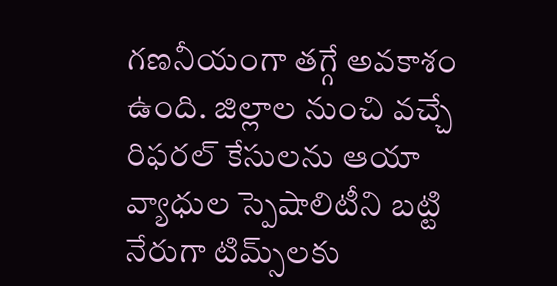గణనీయంగా తగ్గే అవకాశం ఉంది. జిల్లాల నుంచి వచ్చే రిఫరల్‌ కేసులను ఆయా వ్యాధుల స్పెషాలిటీని బట్టి నేరుగా టిమ్స్‌లకు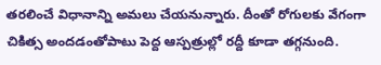తరలించే విధానాన్ని అమలు చేయనున్నారు. దీంతో రోగులకు వేగంగా చికిత్స అందడంతోపాటు పెద్ద ఆస్పత్రుల్లో రద్దీ కూడా తగ్గనుంది.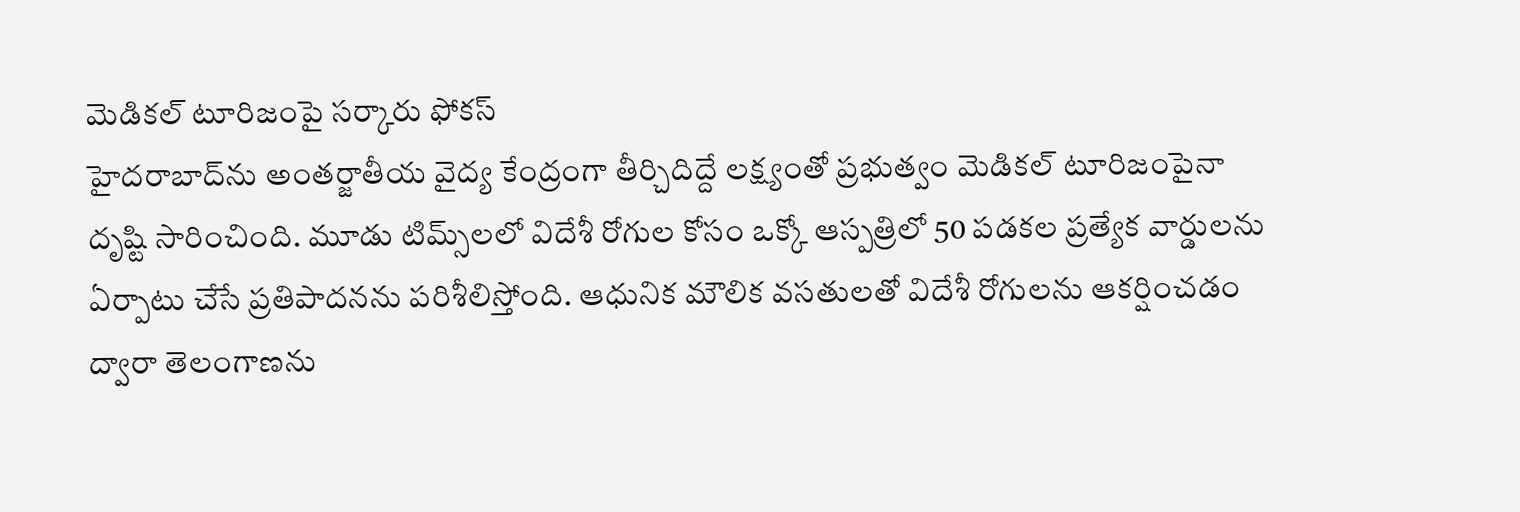మెడికల్‌ టూరిజంపై సర్కారు ఫోకస్‌
హైదరాబాద్‌ను అంతర్జాతీయ వైద్య కేంద్రంగా తీర్చిదిద్దే లక్ష్యంతో ప్రభుత్వం మెడికల్‌ టూరిజంపైనా దృష్టి సారించింది. మూడు టిమ్స్‌లలో విదేశీ రోగుల కోసం ఒక్కో ఆస్పత్రిలో 50 పడకల ప్రత్యేక వార్డులను ఏర్పాటు చేసే ప్రతిపాదనను పరిశీలిస్తోంది. ఆధునిక మౌలిక వసతులతో విదేశీ రోగులను ఆకర్షించడం ద్వారా తెలంగాణను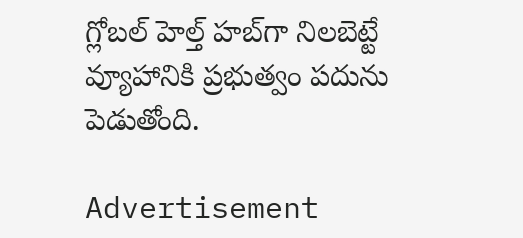గ్లోబల్‌ హెల్త్‌ హబ్‌గా నిలబెట్టే వ్యూహానికి ప్రభుత్వం పదును పెడుతోంది.

Advertisement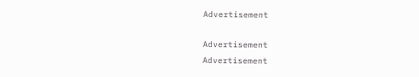Advertisement

Advertisement
Advertisement